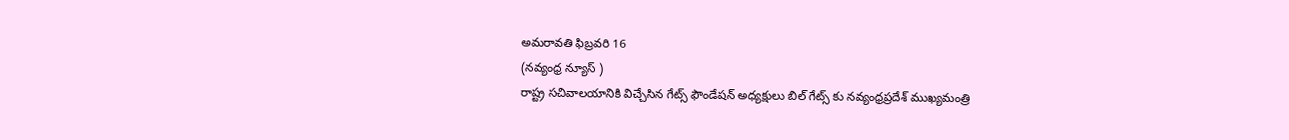అమరావతి ఫిబ్రవరి 16
(నవ్యంధ్ర న్యూస్ )
రాష్ట్ర సచివాలయానికి విచ్చేసిన గేట్స్ ఫౌండేషన్ అధ్యక్షులు బిల్ గేట్స్ కు నవ్యంధ్రప్రదేశ్ ముఖ్యమంత్రి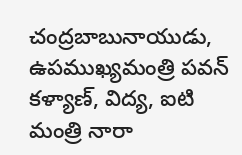చంద్రబాబునాయుడు, ఉపముఖ్యమంత్రి పవన్ కళ్యాణ్, విద్య, ఐటి మంత్రి నారా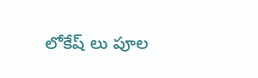లోకేష్ లు పూల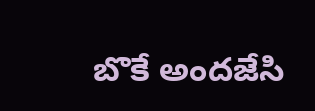బొకే అందజేసి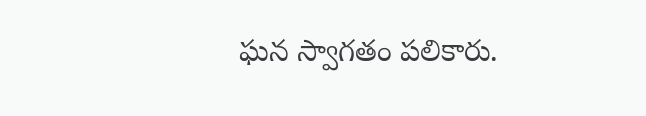ఘన స్వాగతం పలికారు.